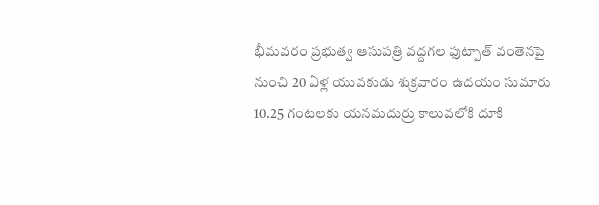భీమవరం ప్రభుత్వ ఆసుపత్రి వద్దగల ఫుట్పాత్ వంతెనపై నుంచి 20 ఏళ్ల యువకుడు శుక్రవారం ఉదయం సుమారు 10.25 గంటలకు యనమదుర్రు కాలువలోకి దూకి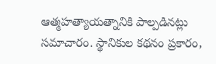ఆత్మహత్యాయత్నానికి పాల్పడినట్లు సమాచారం. స్థానికుల కథనం ప్రకారం,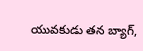యువకుడు తన బ్యాగ్,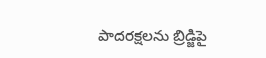పాదరక్షలను బ్రిడ్జిపై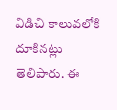విడిచి కాలువలోకి దూకినట్లు తెలిపారు. ఈ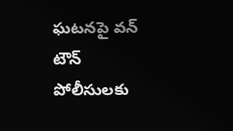ఘటనపై వన్ టౌన్ పోలీసులకు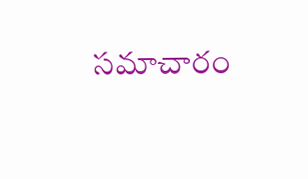సమాచారం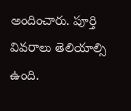అందించారు. పూర్తి వివరాలు తెలియాల్సి ఉంది.